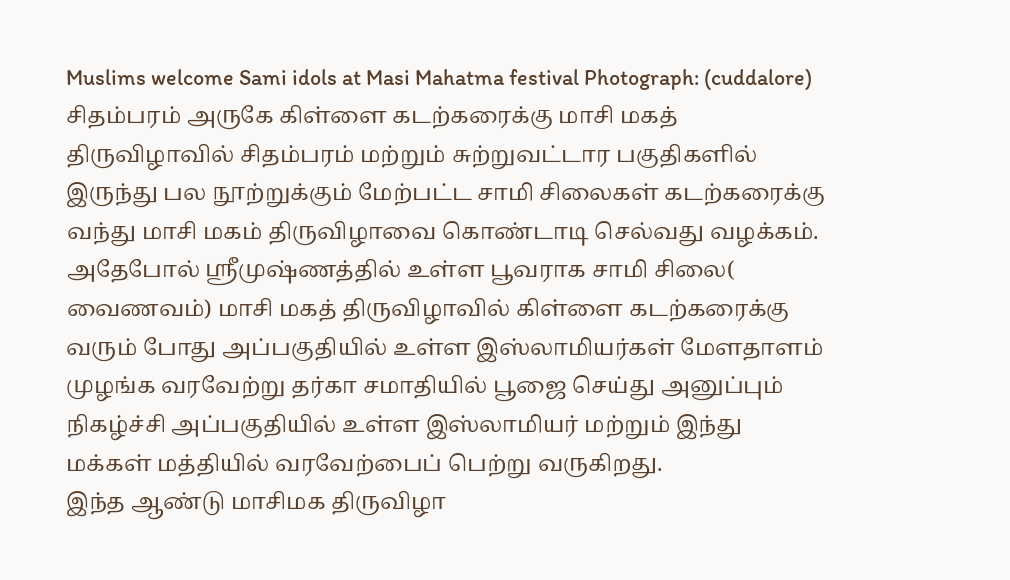Muslims welcome Sami idols at Masi Mahatma festival Photograph: (cuddalore)
சிதம்பரம் அருகே கிள்ளை கடற்கரைக்கு மாசி மகத் திருவிழாவில் சிதம்பரம் மற்றும் சுற்றுவட்டார பகுதிகளில் இருந்து பல நூற்றுக்கும் மேற்பட்ட சாமி சிலைகள் கடற்கரைக்கு வந்து மாசி மகம் திருவிழாவை கொண்டாடி செல்வது வழக்கம். அதேபோல் ஸ்ரீமுஷ்ணத்தில் உள்ள பூவராக சாமி சிலை( வைணவம்) மாசி மகத் திருவிழாவில் கிள்ளை கடற்கரைக்கு வரும் போது அப்பகுதியில் உள்ள இஸ்லாமியர்கள் மேளதாளம் முழங்க வரவேற்று தர்கா சமாதியில் பூஜை செய்து அனுப்பும் நிகழ்ச்சி அப்பகுதியில் உள்ள இஸ்லாமியர் மற்றும் இந்து மக்கள் மத்தியில் வரவேற்பைப் பெற்று வருகிறது.
இந்த ஆண்டு மாசிமக திருவிழா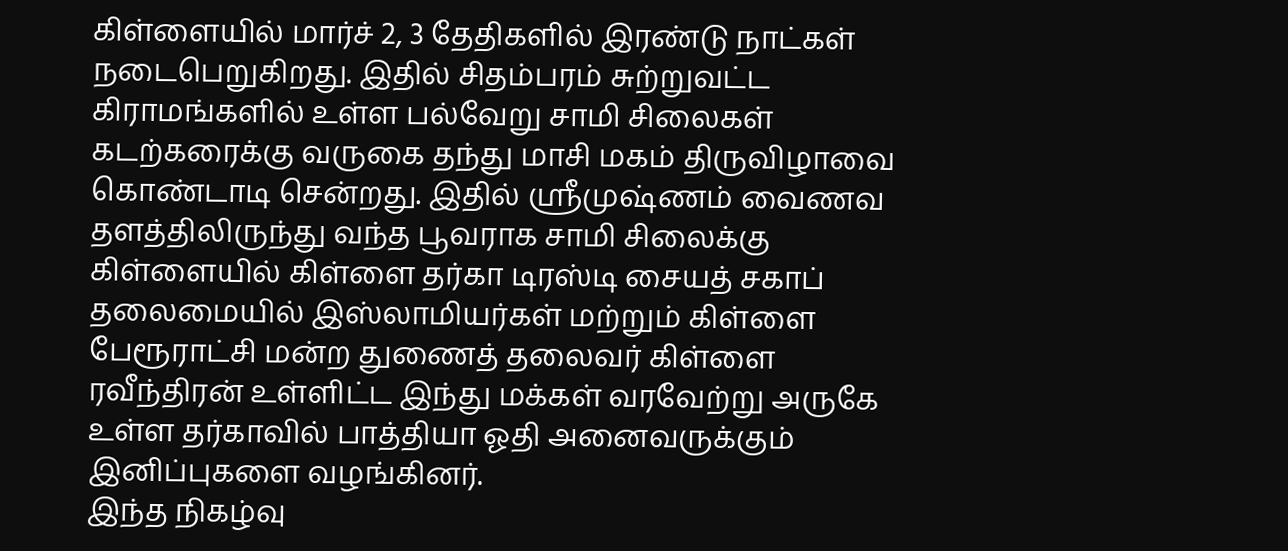கிள்ளையில் மார்ச் 2, 3 தேதிகளில் இரண்டு நாட்கள் நடைபெறுகிறது. இதில் சிதம்பரம் சுற்றுவட்ட கிராமங்களில் உள்ள பல்வேறு சாமி சிலைகள் கடற்கரைக்கு வருகை தந்து மாசி மகம் திருவிழாவை கொண்டாடி சென்றது. இதில் ஸ்ரீமுஷ்ணம் வைணவ தளத்திலிருந்து வந்த பூவராக சாமி சிலைக்கு கிள்ளையில் கிள்ளை தர்கா டிரஸ்டி சையத் சகாப் தலைமையில் இஸ்லாமியர்கள் மற்றும் கிள்ளை பேரூராட்சி மன்ற துணைத் தலைவர் கிள்ளை ரவீந்திரன் உள்ளிட்ட இந்து மக்கள் வரவேற்று அருகே உள்ள தர்காவில் பாத்தியா ஓதி அனைவருக்கும் இனிப்புகளை வழங்கினர்.
இந்த நிகழ்வு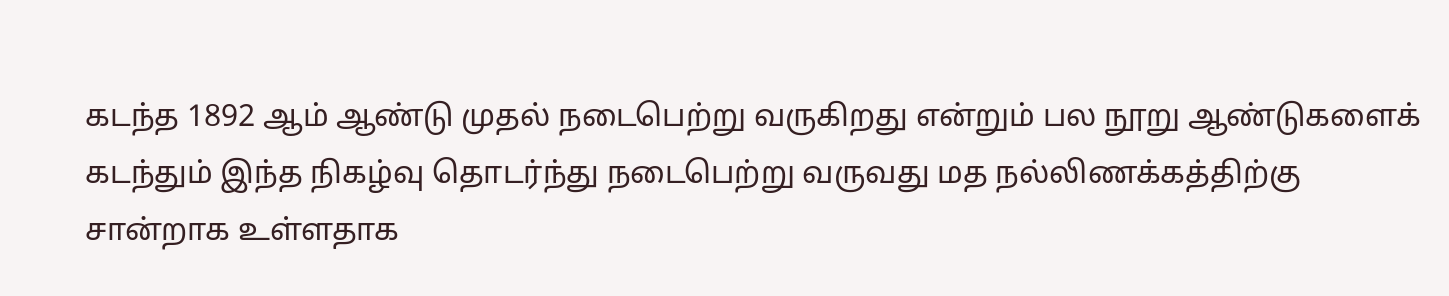கடந்த 1892 ஆம் ஆண்டு முதல் நடைபெற்று வருகிறது என்றும் பல நூறு ஆண்டுகளைக் கடந்தும் இந்த நிகழ்வு தொடர்ந்து நடைபெற்று வருவது மத நல்லிணக்கத்திற்கு சான்றாக உள்ளதாக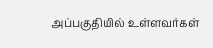அப்பகுதியில் உள்ளவர்கள்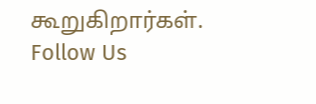கூறுகிறார்கள்.
Follow Us